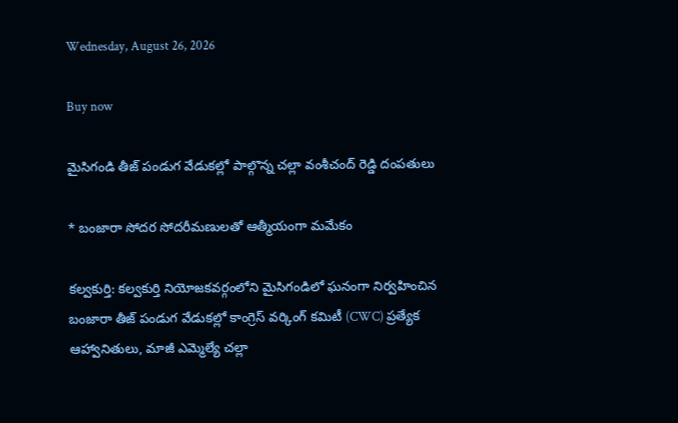Wednesday, August 26, 2026

Buy now

మైసిగండి తీజ్ పండుగ వేడుకల్లో పాల్గొన్న చల్లా వంశీచంద్ రెడ్డి దంపతులు

* బంజారా సోదర సోదరీమణులతో ఆత్మీయంగా మమేకం

కల్వకుర్తి: కల్వకుర్తి నియోజకవర్గంలోని మైసిగండిలో ఘనంగా నిర్వహించిన బంజారా తీజ్ పండుగ వేడుకల్లో కాంగ్రెస్ వర్కింగ్ కమిటీ (CWC) ప్రత్యేక ఆహ్వానితులు, మాజీ ఎమ్మెల్యే చల్లా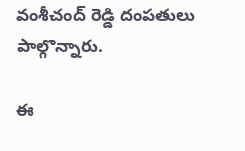వంశీచంద్ రెడ్డి దంపతులు పాల్గొన్నారు.

ఈ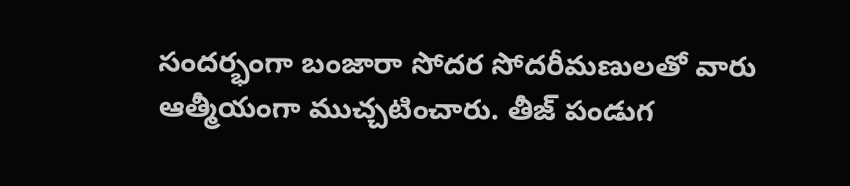సందర్భంగా బంజారా సోదర సోదరీమణులతో వారు ఆత్మీయంగా ముచ్చటించారు. తీజ్ పండుగ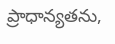ప్రాధాన్యతను,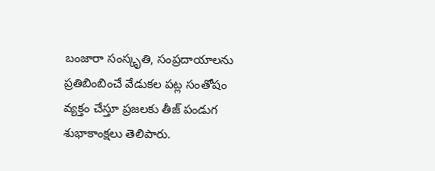బంజారా సంస్కృతి, సంప్రదాయాలను ప్రతిబింబించే వేడుకల పట్ల సంతోషం వ్యక్తం చేస్తూ ప్రజలకు తీజ్ పండుగ శుభాకాంక్షలు తెలిపారు.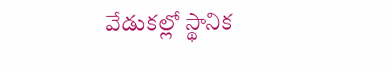వేడుకల్లో స్థానిక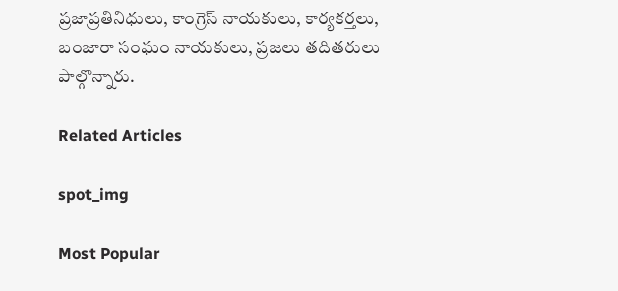ప్రజాప్రతినిధులు, కాంగ్రెస్ నాయకులు, కార్యకర్తలు, బంజారా సంఘం నాయకులు, ప్రజలు తదితరులు పాల్గొన్నారు.

Related Articles

spot_img

Most Popular